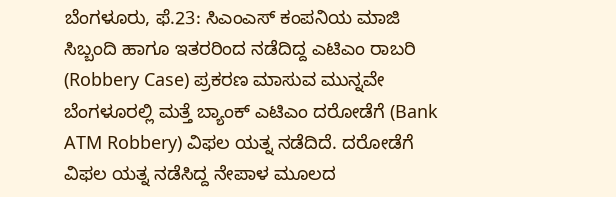ಬೆಂಗಳೂರು, ಫೆ.23: ಸಿಎಂಎಸ್ ಕಂಪನಿಯ ಮಾಜಿ ಸಿಬ್ಬಂದಿ ಹಾಗೂ ಇತರರಿಂದ ನಡೆದಿದ್ದ ಎಟಿಎಂ ರಾಬರಿ (Robbery Case) ಪ್ರಕರಣ ಮಾಸುವ ಮುನ್ನವೇ ಬೆಂಗಳೂರಲ್ಲಿ ಮತ್ತೆ ಬ್ಯಾಂಕ್ ಎಟಿಎಂ ದರೋಡೆಗೆ (Bank ATM Robbery) ವಿಫಲ ಯತ್ನ ನಡೆದಿದೆ. ದರೋಡೆಗೆ ವಿಫಲ ಯತ್ನ ನಡೆಸಿದ್ದ ನೇಪಾಳ ಮೂಲದ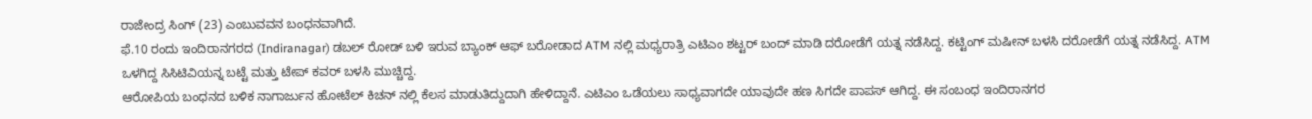ರಾಜೇಂದ್ರ ಸಿಂಗ್ (23) ಎಂಬುವವನ ಬಂಧನವಾಗಿದೆ.
ಫೆ.10 ರಂದು ಇಂದಿರಾನಗರದ (Indiranagar) ಡಬಲ್ ರೋಡ್ ಬಳಿ ಇರುವ ಬ್ಯಾಂಕ್ ಆಫ್ ಬರೋಡಾದ ATM ನಲ್ಲಿ ಮಧ್ಯರಾತ್ರಿ ಎಟಿಎಂ ಶಟ್ಟರ್ ಬಂದ್ ಮಾಡಿ ದರೋಡೆಗೆ ಯತ್ನ ನಡೆಸಿದ್ದ. ಕಟ್ಟಿಂಗ್ ಮಷೀನ್ ಬಳಸಿ ದರೋಡೆಗೆ ಯತ್ನ ನಡೆಸಿದ್ದ. ATM ಒಳಗಿದ್ದ ಸಿಸಿಟಿವಿಯನ್ನ ಬಟ್ಟೆ ಮತ್ತು ಟೇಪ್ ಕವರ್ ಬಳಸಿ ಮುಚ್ಚಿದ್ದ.
ಆರೋಪಿಯ ಬಂಧನದ ಬಳಿಕ ನಾಗಾರ್ಜುನ ಹೋಟೆಲ್ ಕಿಚನ್ ನಲ್ಲಿ ಕೆಲಸ ಮಾಡುತಿದ್ದುದಾಗಿ ಹೇಳಿದ್ದಾನೆ. ಎಟಿಎಂ ಒಡೆಯಲು ಸಾಧ್ಯವಾಗದೇ ಯಾವುದೇ ಹಣ ಸಿಗದೇ ಪಾಪಸ್ ಆಗಿದ್ದ. ಈ ಸಂಬಂಧ ಇಂದಿರಾನಗರ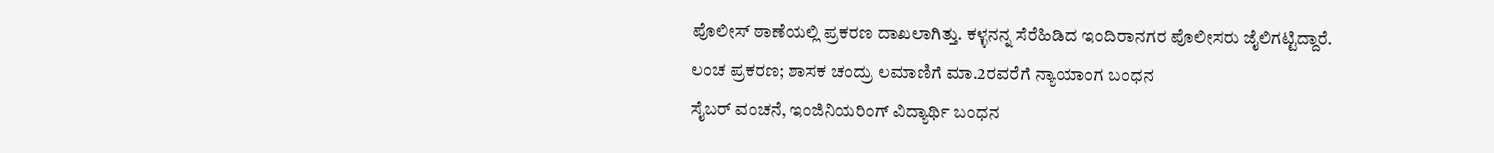ಪೊಲೀಸ್ ಠಾಣೆಯಲ್ಲಿ ಪ್ರಕರಣ ದಾಖಲಾಗಿತ್ತು. ಕಳ್ಳನನ್ನ ಸೆರೆಹಿಡಿದ ಇಂದಿರಾನಗರ ಪೊಲೀಸರು ಜೈಲಿಗಟ್ಟಿದ್ದಾರೆ.
ಲಂಚ ಪ್ರಕರಣ; ಶಾಸಕ ಚಂದ್ರು ಲಮಾಣಿಗೆ ಮಾ.2ರವರೆಗೆ ನ್ಯಾಯಾಂಗ ಬಂಧನ
ಸೈಬರ್ ವಂಚನೆ, ಇಂಜಿನಿಯರಿಂಗ್ ವಿದ್ಯಾರ್ಥಿ ಬಂಧನ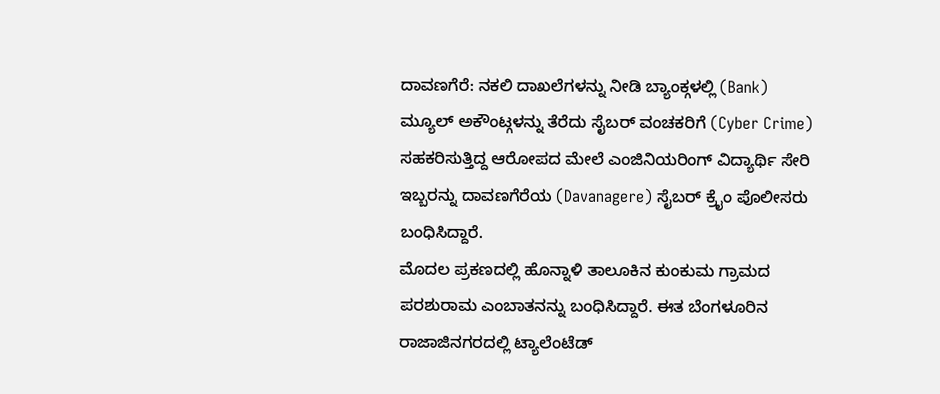ದಾವಣಗೆರೆ: ನಕಲಿ ದಾಖಲೆಗಳನ್ನು ನೀಡಿ ಬ್ಯಾಂಕ್ಗಳಲ್ಲಿ (Bank) ಮ್ಯೂಲ್ ಅಕೌಂಟ್ಗಳನ್ನು ತೆರೆದು ಸೈಬರ್ ವಂಚಕರಿಗೆ (Cyber Crime) ಸಹಕರಿಸುತ್ತಿದ್ದ ಆರೋಪದ ಮೇಲೆ ಎಂಜಿನಿಯರಿಂಗ್ ವಿದ್ಯಾರ್ಥಿ ಸೇರಿ ಇಬ್ಬರನ್ನು ದಾವಣಗೆರೆಯ (Davanagere) ಸೈಬರ್ ಕ್ರೈಂ ಪೊಲೀಸರು ಬಂಧಿಸಿದ್ದಾರೆ.
ಮೊದಲ ಪ್ರಕಣದಲ್ಲಿ ಹೊನ್ನಾಳಿ ತಾಲೂಕಿನ ಕುಂಕುಮ ಗ್ರಾಮದ ಪರಶುರಾಮ ಎಂಬಾತನನ್ನು ಬಂಧಿಸಿದ್ದಾರೆ. ಈತ ಬೆಂಗಳೂರಿನ ರಾಜಾಜಿನಗರದಲ್ಲಿ ಟ್ಯಾಲೆಂಟೆಡ್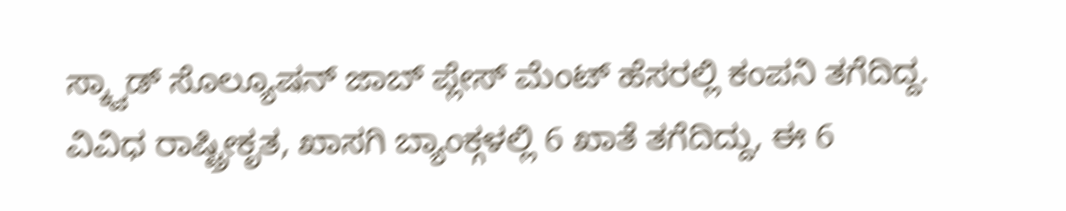ಸ್ಕ್ವಾಡ್ ಸೊಲ್ಯೂಷನ್ ಜಾಬ್ ಪ್ಲೇಸ್ ಮೆಂಟ್ ಹೆಸರಲ್ಲಿ ಕಂಪನಿ ತಗೆದಿದ್ದ. ವಿವಿಧ ರಾಷ್ಟ್ರೀಕೃತ, ಖಾಸಗಿ ಬ್ಯಾಂಕ್ಗಳಲ್ಲಿ 6 ಖಾತೆ ತಗೆದಿದ್ದು, ಈ 6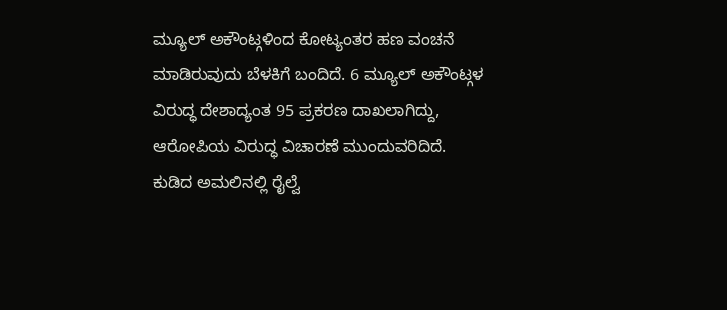ಮ್ಯೂಲ್ ಅಕೌಂಟ್ಗಳಿಂದ ಕೋಟ್ಯಂತರ ಹಣ ವಂಚನೆ ಮಾಡಿರುವುದು ಬೆಳಕಿಗೆ ಬಂದಿದೆ. 6 ಮ್ಯೂಲ್ ಅಕೌಂಟ್ಗಳ ವಿರುದ್ಧ ದೇಶಾದ್ಯಂತ 95 ಪ್ರಕರಣ ದಾಖಲಾಗಿದ್ದು, ಆರೋಪಿಯ ವಿರುದ್ಧ ವಿಚಾರಣೆ ಮುಂದುವರಿದಿದೆ.
ಕುಡಿದ ಅಮಲಿನಲ್ಲಿ ರೈಲ್ವೆ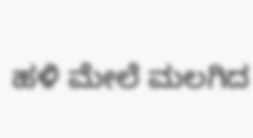ಹಳಿ ಮೇಲೆ ಮಲಗಿದ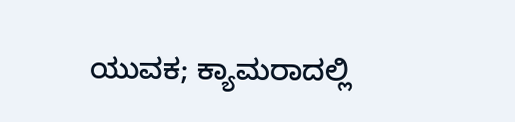ಯುವಕ; ಕ್ಯಾಮರಾದಲ್ಲಿ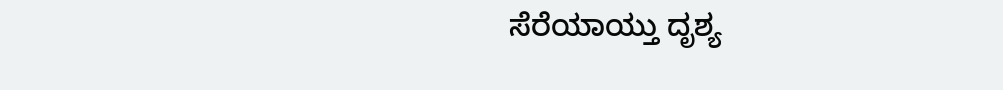ಸೆರೆಯಾಯ್ತು ದೃಶ್ಯ